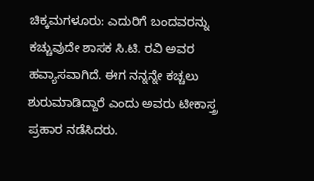ಚಿಕ್ಕಮಗಳೂರು: ಎದುರಿಗೆ ಬಂದವರನ್ನು ಕಚ್ಚುವುದೇ ಶಾಸಕ ಸಿ.ಟಿ. ರವಿ ಅವರ ಹವ್ಯಾಸವಾಗಿದೆ. ಈಗ ನನ್ನನ್ನೇ ಕಚ್ಚಲು ಶುರುಮಾಡಿದ್ದಾರೆ ಎಂದು ಅವರು ಟೀಕಾಸ್ತ್ರ ಪ್ರಹಾರ ನಡೆಸಿದರು.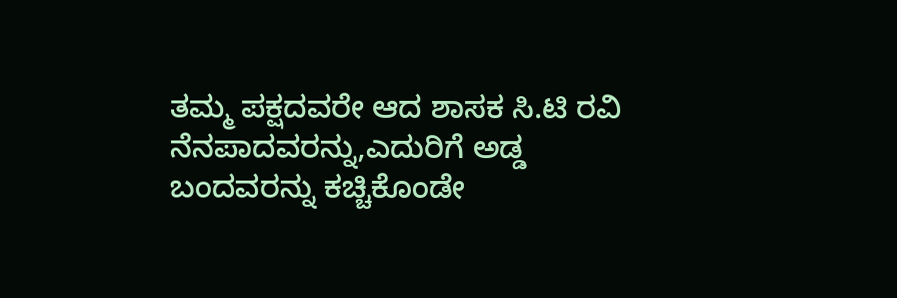ತಮ್ಮ ಪಕ್ಷದವರೇ ಆದ ಶಾಸಕ ಸಿ.ಟಿ ರವಿ ನೆನಪಾದವರನ್ನು,ಎದುರಿಗೆ ಅಡ್ಡ ಬಂದವರನ್ನು ಕಚ್ಚಿಕೊಂಡೇ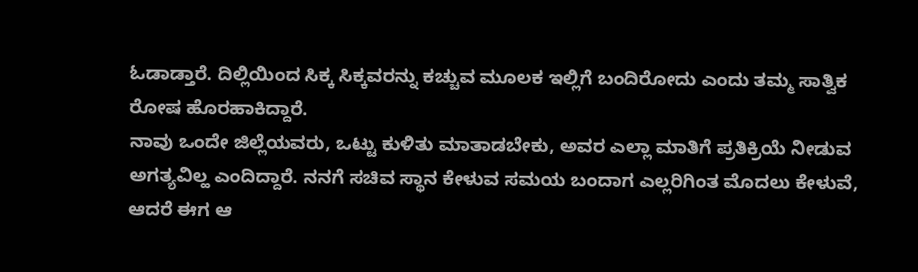ಓಡಾಡ್ತಾರೆ. ದಿಲ್ಲಿಯಿಂದ ಸಿಕ್ಕ ಸಿಕ್ಕವರನ್ನು ಕಚ್ಚುವ ಮೂಲಕ ಇಲ್ಲಿಗೆ ಬಂದಿರೋದು ಎಂದು ತಮ್ಮ ಸಾತ್ವಿಕ ರೋಷ ಹೊರಹಾಕಿದ್ದಾರೆ.
ನಾವು ಒಂದೇ ಜಿಲ್ಲೆಯವರು, ಒಟ್ಟು ಕುಳಿತು ಮಾತಾಡಬೇಕು, ಅವರ ಎಲ್ಲಾ ಮಾತಿಗೆ ಪ್ರತಿಕ್ರಿಯೆ ನೀಡುವ ಅಗತ್ಯವಿಲ್ಹ ಎಂದಿದ್ದಾರೆ. ನನಗೆ ಸಚಿವ ಸ್ಥಾನ ಕೇಳುವ ಸಮಯ ಬಂದಾಗ ಎಲ್ಲರಿಗಿಂತ ಮೊದಲು ಕೇಳುವೆ, ಆದರೆ ಈಗ ಆ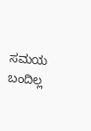ಸಮಯ ಬಂದಿಲ್ಲ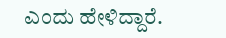ಎಂದು ಹೇಳಿದ್ದಾರೆ.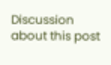Discussion about this post